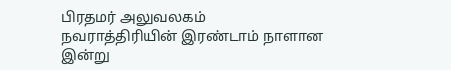பிரதமர் அலுவலகம்
நவராத்திரியின் இரண்டாம் நாளான இன்று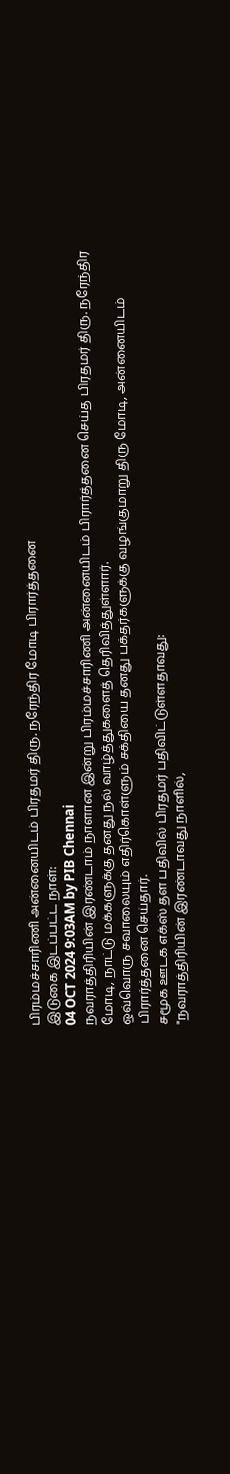பிரம்மச்சாரிணி அன்னையிடம் பிரதமர் திரு. நரேந்திர மோடி பிரார்த்தனை
இடுகை இடப்பட்ட நாள்:
04 OCT 2024 9:03AM by PIB Chennai
நவராத்திரியின் இரண்டாம் நாளான இன்று பிரம்மச்சாரிணி அன்னையிடம் பிரார்த்தனை செய்த பிரதமர் திரு. நரேந்திர மோடி, நாட்டு மக்களுக்கு தனது நல் வாழ்த்துகளைத் தெரிவித்துள்ளார்.
ஒவ்வொரு சவாலையும் எதிர்கொள்ளும் சக்தியை தனது பக்தர்களுக்கு வழங்குமாறு திரு மோடி, அன்னையிடம் பிரார்த்தனை செய்தார்.
சமூக ஊடக எக்ஸ் தள பதிவில் பிரதமர் பதிவிட்டுள்ளதாவது:
"நவராத்திரியின் இரண்டாவது நாளில்,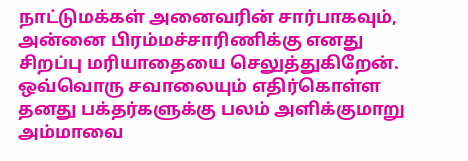நாட்டுமக்கள் அனைவரின் சார்பாகவும், அன்னை பிரம்மச்சாரிணிக்கு எனது சிறப்பு மரியாதையை செலுத்துகிறேன். ஒவ்வொரு சவாலையும் எதிர்கொள்ள தனது பக்தர்களுக்கு பலம் அளிக்குமாறு அம்மாவை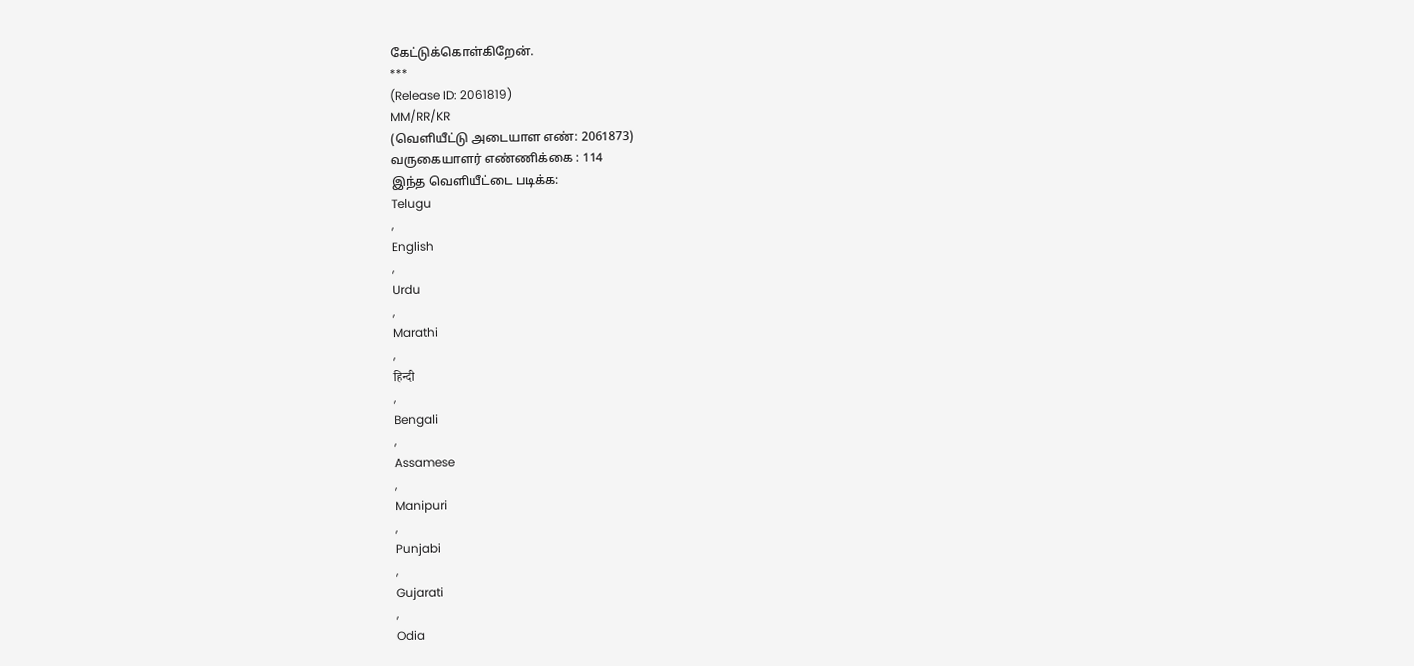கேட்டுக்கொள்கிறேன்.
***
(Release ID: 2061819)
MM/RR/KR
(வெளியீட்டு அடையாள எண்: 2061873)
வருகையாளர் எண்ணிக்கை : 114
இந்த வெளியீட்டை படிக்க:
Telugu
,
English
,
Urdu
,
Marathi
,
हिन्दी
,
Bengali
,
Assamese
,
Manipuri
,
Punjabi
,
Gujarati
,
Odia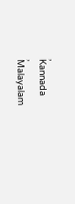,
Kannada
,
Malayalam